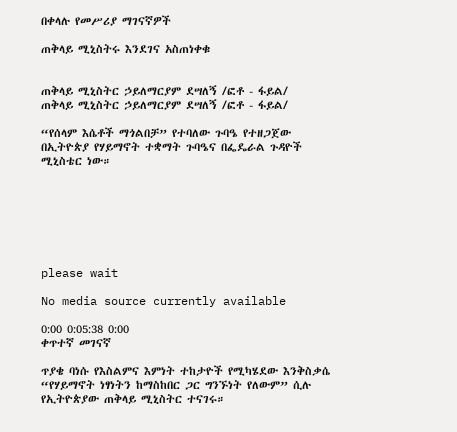በቀላሉ የመሥሪያ ማገናኛዎች

ጠቅላይ ሚኒስትሩ እንደገና አስጠነቀቁ


ጠቅላይ ሚኒስትር ኃይለማርያም ደሣለኝ /ፎቶ - ፋይል/
ጠቅላይ ሚኒስትር ኃይለማርያም ደሣለኝ /ፎቶ - ፋይል/

“የሰላም እሴቶች ማጎልበቻ” የተባለው ጉባዔ የተዘጋጀው በኢትዮጵያ የሃይማኖት ተቋማት ጉባዔና በፌዴራል ጉዳዮች ሚኒስቴር ነው።







please wait

No media source currently available

0:00 0:05:38 0:00
ቀጥተኛ መገናኛ

ጥያቄ ባነሱ የእስልምና እምነት ተከታዮች የሚካሄደው እንቅስቃሴ “የሃይማኖት ነፃነትን ከማስከበር ጋር ግንኙነት የለውም” ሲሉ የኢትዮጵያው ጠቅላይ ሚኒስትር ተናገሩ።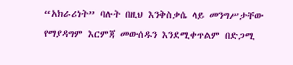“አክራሪነት” ባሉት በዚህ እንቅስቃሴ ላይ መንግሥታቸው የማያዳግም እርምጃ መውሰዱን እንደሚቀጥልም በድጋሚ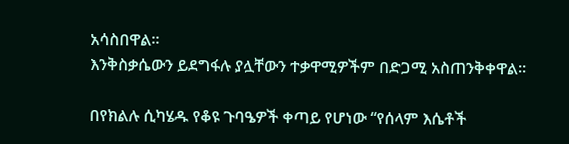አሳስበዋል።
እንቅስቃሴውን ይደግፋሉ ያሏቸውን ተቃዋሚዎችም በድጋሚ አስጠንቅቀዋል።

በየክልሉ ሲካሄዱ የቆዩ ጉባዔዎች ቀጣይ የሆነው “የሰላም እሴቶች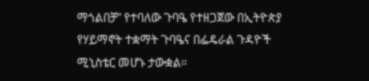ማጎልበቻ” የተባለው ጉባዔ የተዘጋጀው በኢትዮጵያ የሃይማኖት ተቋማት ጉባዔና በፌዴራል ጉዳዮች ሚኒስቴር መሆኑ ታውቋል።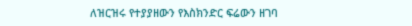ለዝርዝሩ የተያያዘውን የእስክንድር ፍሬውን ዘገባ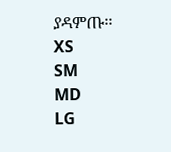ያዳምጡ፡፡
XS
SM
MD
LG